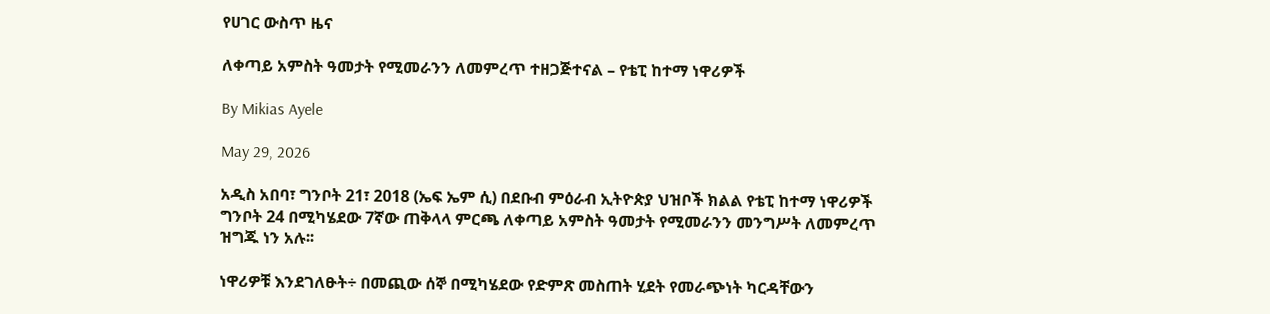የሀገር ውስጥ ዜና

ለቀጣይ አምስት ዓመታት የሚመራንን ለመምረጥ ተዘጋጅተናል – የቴፒ ከተማ ነዋሪዎች

By Mikias Ayele

May 29, 2026

አዲስ አበባ፣ ግንቦት 21፣ 2018 (ኤፍ ኤም ሲ) በደቡብ ምዕራብ ኢትዮጵያ ህዝቦች ክልል የቴፒ ከተማ ነዋሪዎች ግንቦት 24 በሚካሄደው 7ኛው ጠቅላላ ምርጫ ለቀጣይ አምስት ዓመታት የሚመራንን መንግሥት ለመምረጥ ዝግጁ ነን አሉ፡፡

ነዋሪዎቹ እንደገለፁት÷ በመጪው ሰኞ በሚካሄደው የድምጽ መስጠት ሂደት የመራጭነት ካርዳቸውን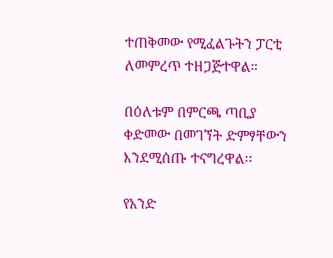ተጠቅመው የሚፈልጉትን ፓርቲ ለመምረጥ ተዘጋጅተዋል።

በዕለቱም በምርጫ ጣቢያ ቀድመው በመገኘት ድምፃቸውን እንደሚሰጡ ተናግረዋል፡፡

የአንድ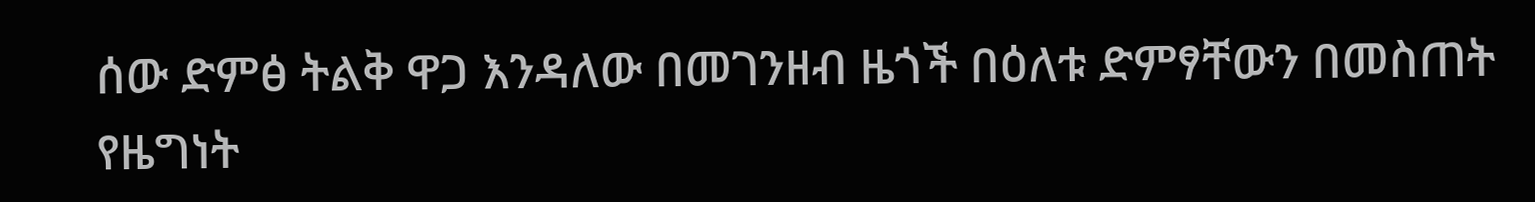ሰው ድምፅ ትልቅ ዋጋ እንዳለው በመገንዘብ ዜጎች በዕለቱ ድምፃቸውን በመስጠት የዜግነት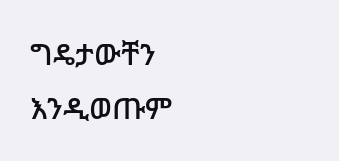ግዴታውቸን እንዲወጡም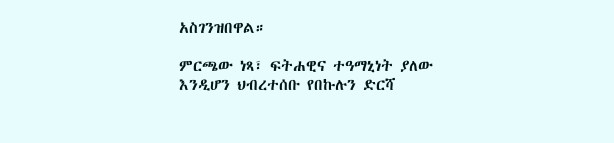አስገንዝበዋል።

ምርጫው ነጻ፣ ፍትሐዊና ተዓማኒነት ያለው እንዲሆን ህብረተሰቡ የበኩሉን ድርሻ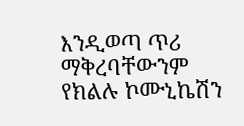እንዲወጣ ጥሪ ማቅረባቸውንም የክልሉ ኮሙኒኬሽን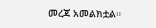መረጃ አመልክቷል።